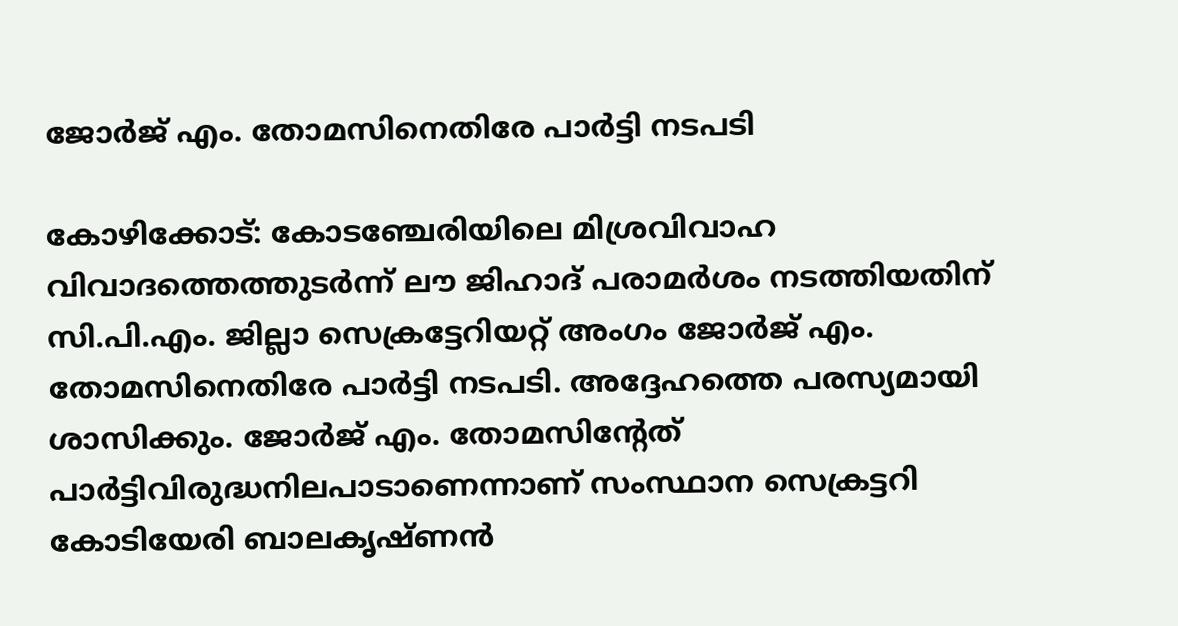ജോർജ് എം. തോമസിനെതിരേ പാർട്ടി നടപടി

കോഴിക്കോട്: കോടഞ്ചേരിയിലെ മിശ്രവിവാഹ വിവാദത്തെത്തുടർന്ന് ലൗ ജിഹാദ് പരാമർശം നടത്തിയതിന് സി.പി.എം. ജില്ലാ സെക്രട്ടേറിയറ്റ് അംഗം ജോർജ് എം. തോമസിനെതിരേ പാർട്ടി നടപടി. അദ്ദേഹത്തെ പരസ്യമായി ശാസിക്കും. ജോർജ് എം. തോമസിന്റേത് പാർട്ടിവിരുദ്ധനിലപാടാണെന്നാണ് സംസ്ഥാന സെക്രട്ടറി കോടിയേരി ബാലകൃഷ്ണൻ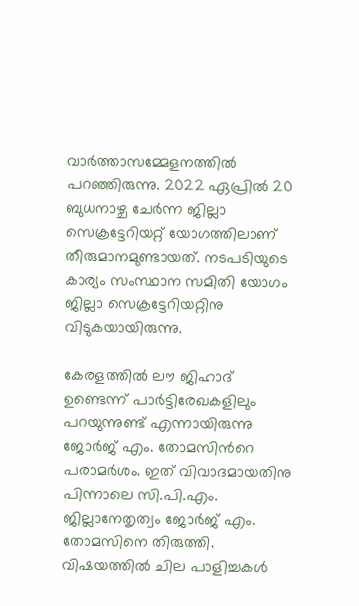വാർത്താസമ്മേളനത്തിൽ പറഞ്ഞിരുന്നു. 2022 ഏപ്രിൽ 20 ബുധനാഴ്ച ചേർന്ന ജില്ലാ സെക്രട്ടേറിയറ്റ് യോഗത്തിലാണ് തീരുമാനമുണ്ടായത്. നടപടിയുടെ കാര്യം സംസ്ഥാന സമിതി യോഗം ജില്ലാ സെക്രട്ടേറിയറ്റിനു വിടുകയായിരുന്നു.

കേരളത്തിൽ ലൗ ജിഹാദ് ഉണ്ടെന്ന് പാർട്ടിരേഖകളിലും പറയുന്നുണ്ട് എന്നായിരുന്നു ജോർജ് എം. തോമസിന്‍റെ പരാമർശം. ഇത് വിവാദമായതിനു പിന്നാലെ സി.പി.എം. ജില്ലാനേതൃത്വം ജോർജ് എം. തോമസിനെ തിരുത്തി. വിഷയത്തിൽ ചില പാളിച്ചകൾ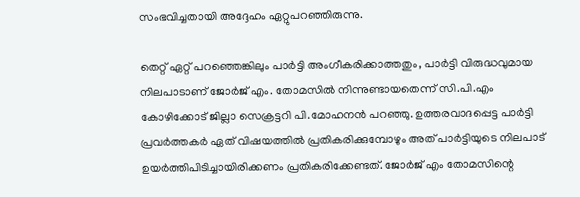സംഭവിച്ചതായി അദ്ദേഹം ഏറ്റുപറഞ്ഞിരുന്നു.

തെറ്റ് ഏറ്റ് പറഞ്ഞെങ്കിലും പാർട്ടി അംഗീകരിക്കാത്തതും, പാർട്ടി വിരുദ്ധവുമായ നിലപാടാണ് ജോർജ് എം. തോമസിൽ നിന്നുണ്ടായതെന്ന് സി.പി.എം കോഴിക്കോട് ജില്ലാ സെക്രട്ടറി പി.മോഹനൻ പറഞ്ഞു. ഉത്തരവാദപ്പെട്ട പാർട്ടി പ്രവർത്തകർ ഏത് വിഷയത്തിൽ പ്രതികരിക്കുമ്പോഴും അത് പാർട്ടിയുടെ നിലപാട് ഉയർത്തിപിടിച്ചായിരിക്കണം പ്രതികരിക്കേണ്ടത്. ജോർജ് എം തോമസിന്റെ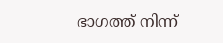ഭാഗത്ത് നിന്ന്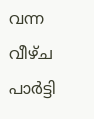വന്ന വീഴ്ച പാർട്ടി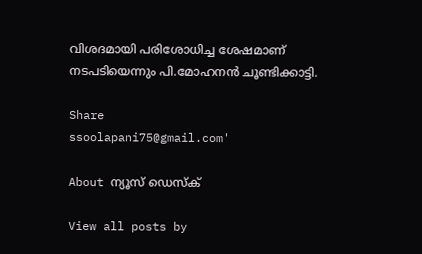വിശദമായി പരിശോധിച്ച ശേഷമാണ് നടപടിയെന്നും പി.മോഹനൻ ചൂണ്ടിക്കാട്ടി.

Share
ssoolapani75@gmail.com'

About ന്യൂസ് ഡെസ്ക്

View all posts by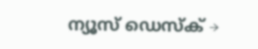ന്യൂസ് ഡെസ്ക് →